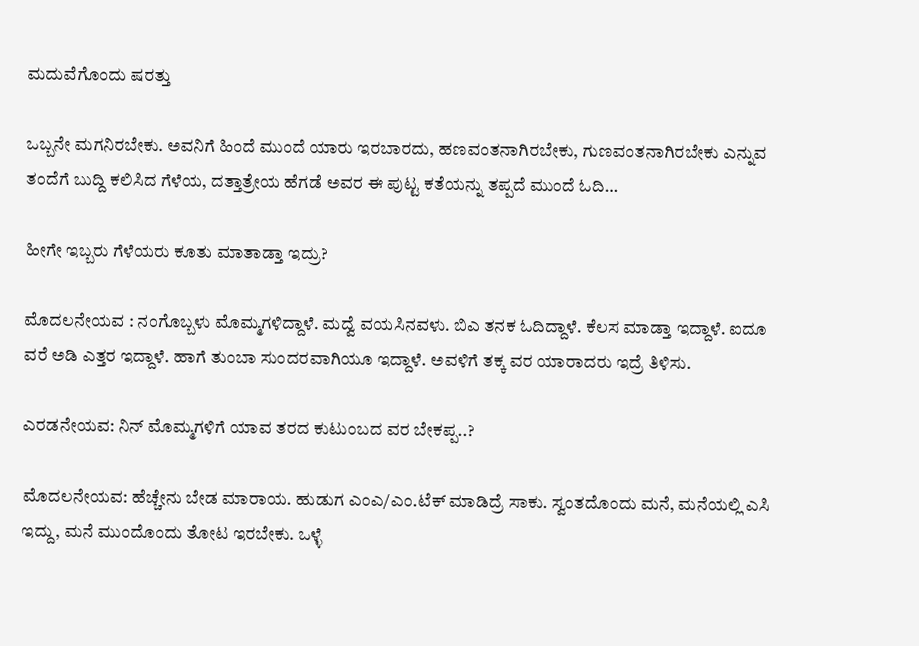ಮದುವೆಗೊಂದು ಷರತ್ತು

ಒಬ್ಬನೇ ಮಗನಿರಬೇಕು. ಅವನಿಗೆ ಹಿಂದೆ ಮುಂದೆ ಯಾರು ಇರಬಾರದು, ಹಣವಂತನಾಗಿರಬೇಕು, ಗುಣವಂತನಾಗಿರಬೇಕು ಎನ್ನುವ ತಂದೆಗೆ ಬುದ್ದಿ ಕಲಿಸಿದ ಗೆಳೆಯ, ದತ್ತಾತ್ರೇಯ ಹೆಗಡೆ ಅವರ ಈ ಪುಟ್ಟ ಕತೆಯನ್ನು ತಪ್ಪದೆ ಮುಂದೆ ಓದಿ…

ಹೀಗೇ ಇಬ್ಬರು ಗೆಳೆಯರು ಕೂತು ಮಾತಾಡ್ತಾ ಇದ್ರು?

ಮೊದಲನೇಯವ : ನಂಗೊಬ್ಬಳು ಮೊಮ್ಮಗಳಿದ್ದಾಳೆ. ಮದ್ವೆ ವಯಸಿನವಳು. ಬಿಎ ತನಕ ಓದಿದ್ದಾಳೆ. ಕೆಲಸ ಮಾಡ್ತಾ ಇದ್ದಾಳೆ. ಐದೂ ವರೆ ಅಡಿ ಎತ್ತರ ಇದ್ದಾಳೆ. ಹಾಗೆ ತುಂಬಾ ಸುಂದರವಾಗಿಯೂ ಇದ್ದಾಳೆ. ಅವಳಿಗೆ ತಕ್ಕ ವರ ಯಾರಾದರು ಇದ್ರೆ ತಿಳಿಸು.

ಎರಡನೇಯವ: ನಿನ್ ಮೊಮ್ಮಗಳಿಗೆ ಯಾವ ತರದ ಕುಟುಂಬದ ವರ ಬೇಕಪ್ಪ..?

ಮೊದಲನೇಯವ: ಹೆಚ್ಚೇನು ಬೇಡ ಮಾರಾಯ. ಹುಡುಗ ಎಂಎ/ಎಂ.ಟೆಕ್ ಮಾಡಿದ್ರೆ ಸಾಕು. ಸ್ವಂತದೊಂದು ಮನೆ, ಮನೆಯಲ್ಲಿ ಎಸಿ ಇದ್ದು, ಮನೆ ಮುಂದೊಂದು ತೋಟ ಇರಬೇಕು. ಒಳ್ಳೆ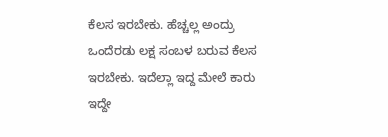ಕೆಲಸ ಇರಬೇಕು. ಹೆಚ್ಚಲ್ಲ ಅಂದ್ರು ಒಂದೆರಡು ಲಕ್ಷ ಸಂಬಳ ಬರುವ ಕೆಲಸ ಇರಬೇಕು. ಇದೆಲ್ಲಾ ಇದ್ದ ಮೇಲೆ ಕಾರು ಇದ್ದೇ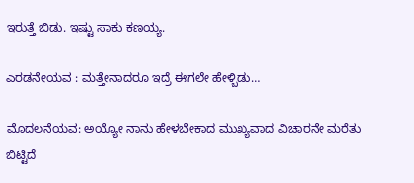ಇರುತ್ತೆ ಬಿಡು. ಇಷ್ಟು ಸಾಕು ಕಣಯ್ಯ.

ಎರಡನೇಯವ : ಮತ್ತೇನಾದರೂ ಇದ್ರೆ ಈಗಲೇ ಹೇಳ್ಬಿಡು…

ಮೊದಲನೆಯವ: ಅಯ್ಯೋ ನಾನು ಹೇಳಬೇಕಾದ ಮುಖ್ಯವಾದ ವಿಚಾರನೇ ಮರೆತು ಬಿಟ್ಟಿದೆ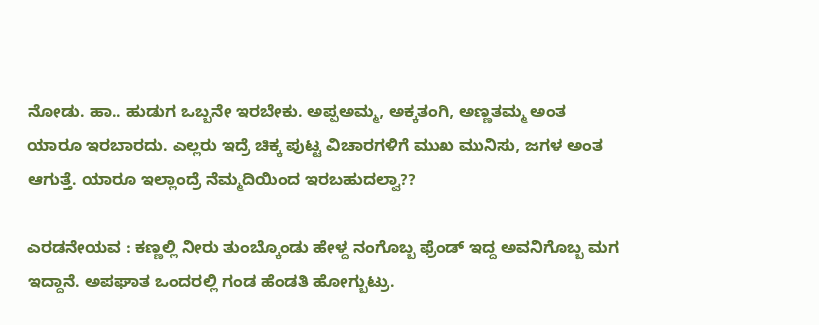ನೋಡು. ಹಾ.. ಹುಡುಗ ಒಬ್ಬನೇ ಇರಬೇಕು. ಅಪ್ಪಅಮ್ಮ, ಅಕ್ಕತಂಗಿ, ಅಣ್ಣತಮ್ಮ ಅಂತ ಯಾರೂ ಇರಬಾರದು. ಎಲ್ಲರು ಇದ್ರೆ ಚಿಕ್ಕ ಪುಟ್ಟ ವಿಚಾರಗಳಿಗೆ ಮುಖ ಮುನಿಸು, ಜಗಳ ಅಂತ ಆಗುತ್ತೆ. ಯಾರೂ ಇಲ್ಲಾಂದ್ರೆ ನೆಮ್ಮದಿಯಿಂದ ಇರಬಹುದಲ್ವಾ??

ಎರಡನೇಯವ : ಕಣ್ಣಲ್ಲಿ ನೀರು ತುಂಬ್ಕೊಂಡು ಹೇಳ್ದ ನಂಗೊಬ್ಬ ಫ್ರೆಂಡ್ ಇದ್ದ ಅವನಿಗೊಬ್ಬ ಮಗ ಇದ್ದಾನೆ. ಅಪಘಾತ ಒಂದರಲ್ಲಿ ಗಂಡ ಹೆಂಡತಿ ಹೋಗ್ಬುಟ್ರು.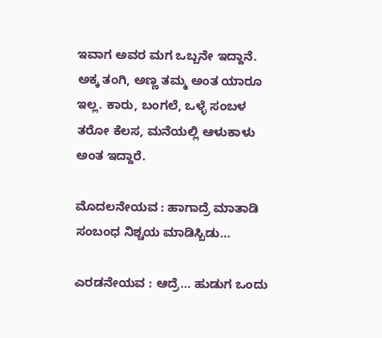ಇವಾಗ ಅವರ ಮಗ ಒಬ್ಬನೇ ಇದ್ದಾನೆ. ಅಕ್ಕ ತಂಗಿ, ಅಣ್ಣ ತಮ್ಮ ಅಂತ ಯಾರೂ ಇಲ್ಲ. ಕಾರು, ಬಂಗಲೆ, ಒಳ್ಳೆ ಸಂಬಳ ತರೋ ಕೆಲಸ, ಮನೆಯಲ್ಲಿ ಆಳುಕಾಳು ಅಂತ ಇದ್ದಾರೆ.

ಮೊದಲನೇಯವ : ಹಾಗಾದ್ರೆ ಮಾತಾಡಿ ಸಂಬಂಧ ನಿಶ್ಚಯ ಮಾಡಿಸ್ಬಿಡು…

ಎರಡನೇಯವ : ಆದ್ರೆ… ಹುಡುಗ ಒಂದು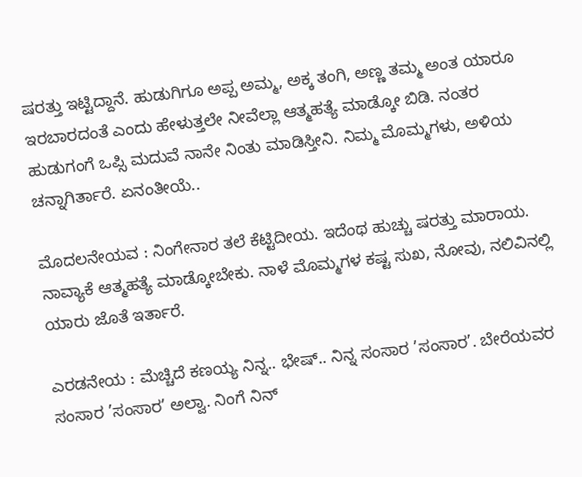ಷರತ್ತು ಇಟ್ಟಿದ್ದಾನೆ. ಹುಡುಗಿಗೂ ಅಪ್ಪ ಅಮ್ಮ, ಅಕ್ಕ ತಂಗಿ, ಅಣ್ಣ ತಮ್ಮ ಅಂತ ಯಾರೂ ಇರಬಾರದಂತೆ ಎಂದು ಹೇಳುತ್ತಲೇ ನೀವೆಲ್ಲಾ ಆತ್ಮಹತ್ಯೆ ಮಾಡ್ಕೋ ಬಿಡಿ. ನಂತರ ಹುಡುಗಂಗೆ ಒಪ್ಸಿ ಮದುವೆ ನಾನೇ ನಿಂತು ಮಾಡಿಸ್ತೀನಿ. ನಿಮ್ಮ ಮೊಮ್ಮಗಳು, ಅಳಿಯ ಚನ್ನಾಗಿರ್ತಾರೆ. ಏನಂತೀಯೆ..

ಮೊದಲನೇಯವ : ನಿಂಗೇನಾರ ತಲೆ ಕೆಟ್ಟಿದೀಯ. ಇದೆಂಥ ಹುಚ್ಚು ಷರತ್ತು ಮಾರಾಯ. ನಾವ್ಯಾಕೆ ಆತ್ಮಹತ್ಯೆ ಮಾಡ್ಕೋಬೇಕು. ನಾಳೆ ಮೊಮ್ಮಗಳ ಕಷ್ಟ ಸುಖ, ನೋವು, ನಲಿವಿನಲ್ಲಿ ಯಾರು ಜೊತೆ ಇರ್ತಾರೆ.

ಎರಡನೇಯ : ಮೆಚ್ಚಿದೆ ಕಣಯ್ಯ ನಿನ್ನ.. ಭೇಷ್.. ನಿನ್ನ ಸಂಸಾರ ’ಸಂಸಾರ’. ಬೇರೆಯವರ ಸಂಸಾರ ’ಸಂಸಾರ’ ಅಲ್ವಾ. ನಿಂಗೆ ನಿನ್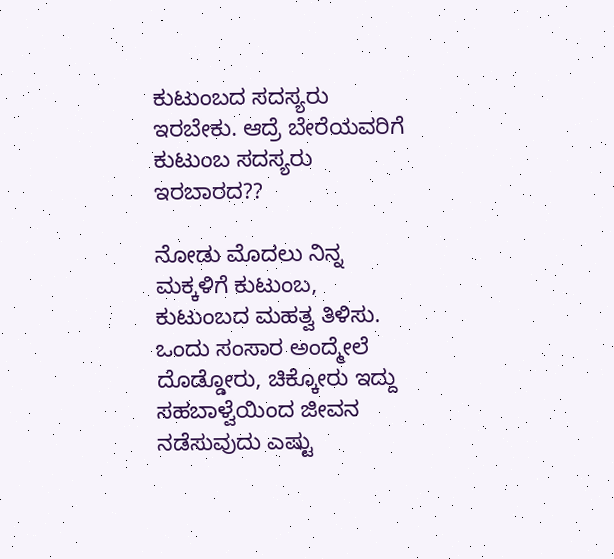ಕುಟುಂಬದ ಸದಸ್ಯರು ಇರಬೇಕು. ಆದ್ರೆ ಬೇರೆಯವರಿಗೆ ಕುಟುಂಬ ಸದಸ್ಯರು ಇರಬಾರದ??

ನೋಡು ಮೊದಲು ನಿನ್ನ ಮಕ್ಕಳಿಗೆ ಕುಟುಂಬ, ಕುಟುಂಬದ ಮಹತ್ವ ತಿಳಿಸು. ಒಂದು ಸಂಸಾರ ಅಂದ್ಮೇಲೆ ದೊಡ್ಡೋರು, ಚಿಕ್ಕೋರು ಇದ್ದು ಸಹಬಾಳ್ವೆಯಿಂದ ಜೀವನ ನಡೆಸುವುದು ಎಷ್ಟು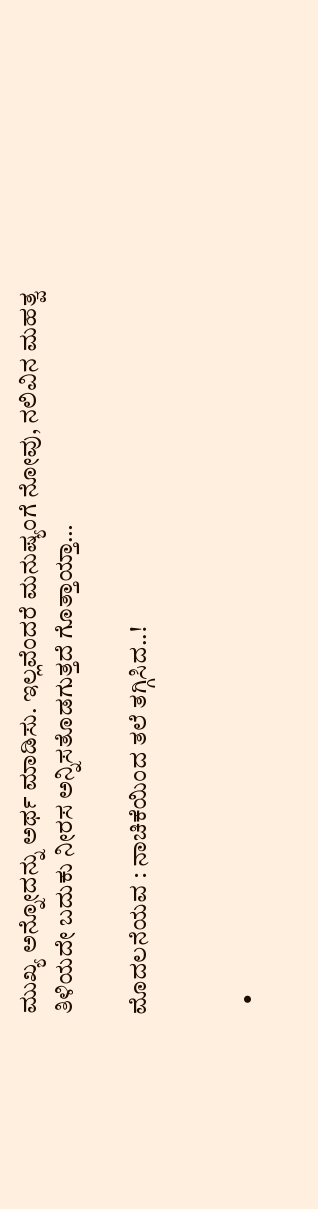ಮುಖ್ಯ ಅನ್ನೋದನ್ನು ಅರ್ಥ ಮಾಡಿಸು. ಇಲ್ಲವೆಂದರೆ ಮನುಷ್ಯಂಗೆ ನೋವು, ನಲಿವಿನ ಮಹತ್ವ ತಿಳಿಯದೇ ಬದುಕು ನೀರಸ ಅನ್ನಿಸತೊಡಗುತ್ತದೆ ಗೊತ್ತಾಯ್ತಾ…

ಮೊದಲನೆಯವ : ನಾಚಿಕೆಯಿಂದ ತಲೆ ತಗ್ಗಿಸಿದ..!


  •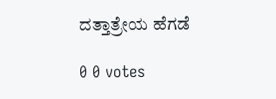ದತ್ತಾತ್ರೇಯ ಹೆಗಡೆ

0 0 votes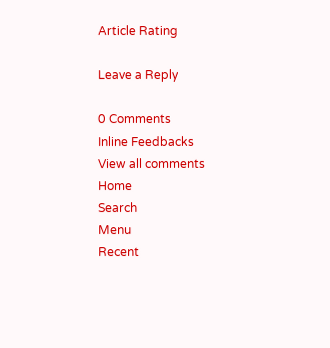Article Rating

Leave a Reply

0 Comments
Inline Feedbacks
View all comments
Home
Search
Menu
Recent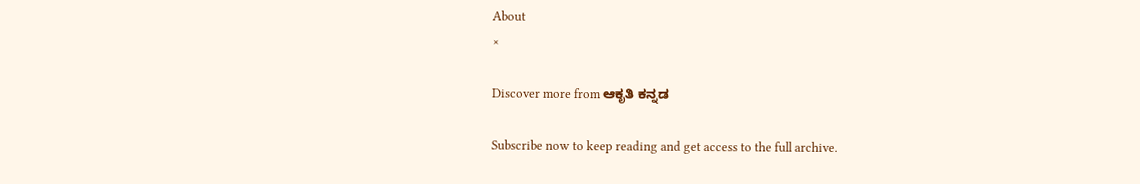About
×

Discover more from ಆಕೃತಿ ಕನ್ನಡ

Subscribe now to keep reading and get access to the full archive.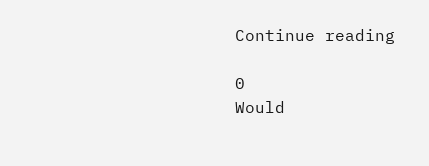Continue reading

0
Would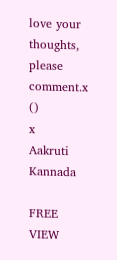love your thoughts, please comment.x
()
x
Aakruti Kannada

FREE
VIEW